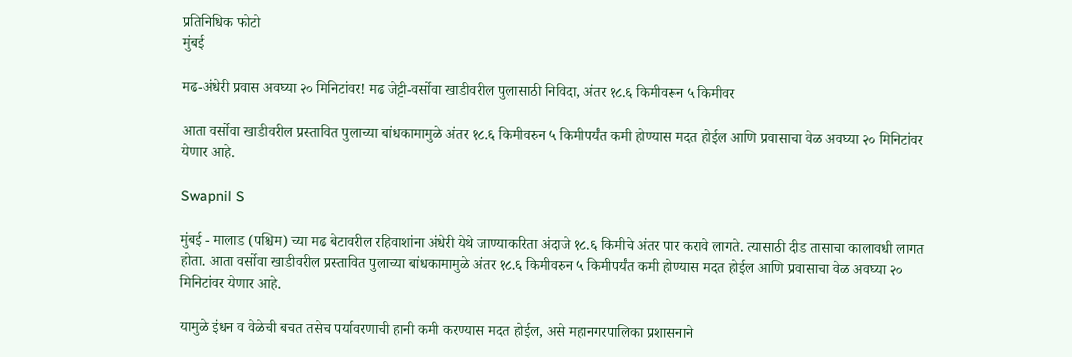प्रतिनिधिक फोटो
मुंबई

मढ-अंधेरी प्रवास अवघ्या २० मिनिटांवर! मढ जेट्टी-वर्सोवा खाडीवरील पुलासाठी निविदा, अंतर १८.६ किमीवरून ५ किमीवर

आता वर्सोवा खाडीवरील प्रस्तावित पुलाच्या बांधकामामुळे अंतर १८.६ किमीवरुन ५ किमीपर्यंत कमी होण्यास मदत होईल आणि प्रवासाचा वेळ अवघ्या २० मिनिटांवर येणार आहे.

Swapnil S

मुंबई - मालाड (पश्चिम) च्या मढ बेटावरील रहिवाशांना अंधेरी येथे जाण्याकरिता अंदाजे १८.६ किमीचे अंतर पार करावे लागते. त्यासाठी दीड तासाचा कालावधी लागत होता. आता वर्सोवा खाडीवरील प्रस्तावित पुलाच्या बांधकामामुळे अंतर १८.६ किमीवरुन ५ किमीपर्यंत कमी होण्यास मदत होईल आणि प्रवासाचा वेळ अवघ्या २० मिनिटांवर येणार आहे.

यामुळे इंधन व वेळेची बचत तसेच पर्यावरणाची हानी कमी करण्यास मदत होईल, असे महानगरपालिका प्रशासनाने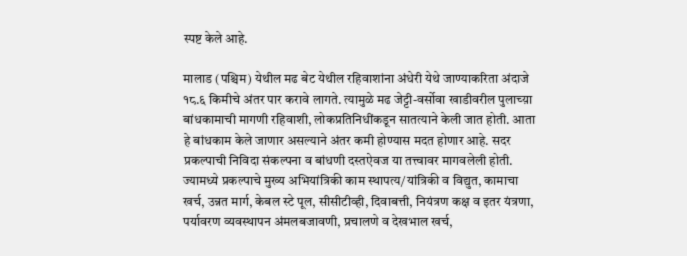स्पष्ट केले आहे.

मालाड (पश्चिम) येथील मढ बेट येथील रहिवाशांना अंधेरी येथे जाण्याकरिता अंदाजे १८.६ किमीचे अंतर पार करावे लागते. त्यामुळे मढ जेट्टी-वर्सोवा खाडीवरील पुलाच्य़ा बांधकामाची मागणी रहिवाशी, लोकप्रतिनिधींकडून सातत्याने केली जात होती. आता हे बांधकाम केले जाणार असल्याने अंतर कमी होण्यास मदत होणार आहे. सदर प्रकल्पाची निविदा संकल्पना व बांधणी दस्तऐवज या तत्त्वावर मागवलेली होती. ज्यामध्ये प्रकल्पाचे मुख्य अभियांत्रिकी काम स्थापत्य/यांत्रिकी व विद्युत, कामाचा खर्च, उन्नत मार्ग, केबल स्टे पूल, सीसीटीव्ही, दिवाबत्ती, नियंत्रण कक्ष व इतर यंत्रणा, पर्यावरण व्यवस्थापन अंमलबजावणी, प्रचालणे व देखभाल खर्च,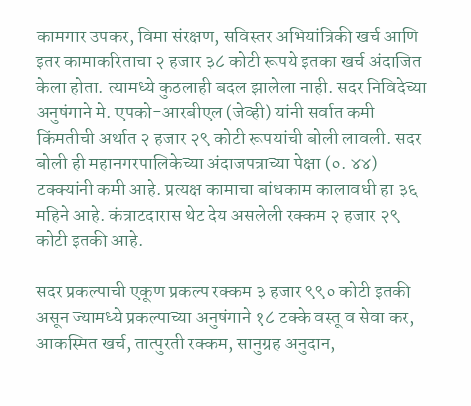कामगार उपकर, विमा संरक्षण, सविस्तर अभियांत्रिकी खर्च आणि इतर कामाकरिताचा २ हजार ३८ कोटी रूपये इतका खर्च अंदाजित केला होता. त्यामध्ये कुठलाही बदल झालेला नाही. सदर निविदेच्या अनुषंगाने मे. एपको-आरबीएल (जेव्ही) यांनी सर्वात कमी किंमतीची अर्थात २ हजार २९ कोटी रूपयांची बोली लावली. सदर बोली ही महानगरपालिकेच्या अंदाजपत्राच्या पेक्षा (०. ४४) टक्क्यांनी कमी आहे. प्रत्यक्ष कामाचा बांधकाम कालावधी हा ३६ महिने आहे. कंत्राटदारास थेट देय असलेली रक्कम २ हजार २९ कोटी इतकी आहे.

सदर प्रकल्पाची एकूण प्रकल्प रक्कम ३ हजार ९९० कोटी इतकी असून ज्यामध्ये प्रकल्पाच्या अनुषंगाने १८ टक्के वस्तू व सेवा कर, आकस्मित खर्च, तात्पुरती रक्कम, सानुग्रह अनुदान,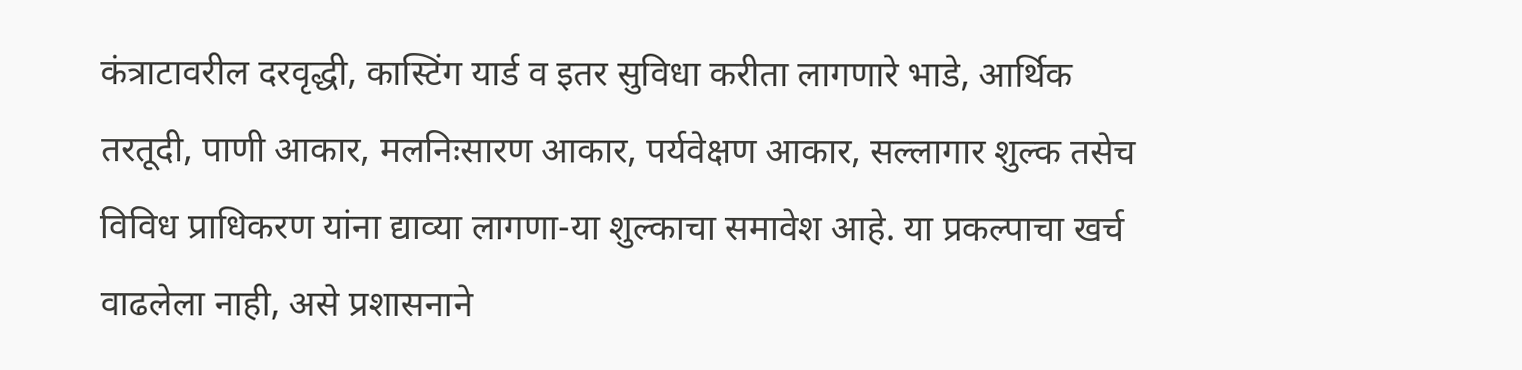कंत्राटावरील दरवृद्धी, कास्टिंग यार्ड व इतर सुविधा करीता लागणारे भाडे, आर्थिक तरतूदी, पाणी आकार, मलनिःसारण आकार, पर्यवेक्षण आकार, सल्लागार शुल्क तसेच विविध प्राधिकरण यांना द्याव्या लागणा-या शुल्काचा समावेश आहे. या प्रकल्पाचा खर्च वाढलेला नाही, असे प्रशासनाने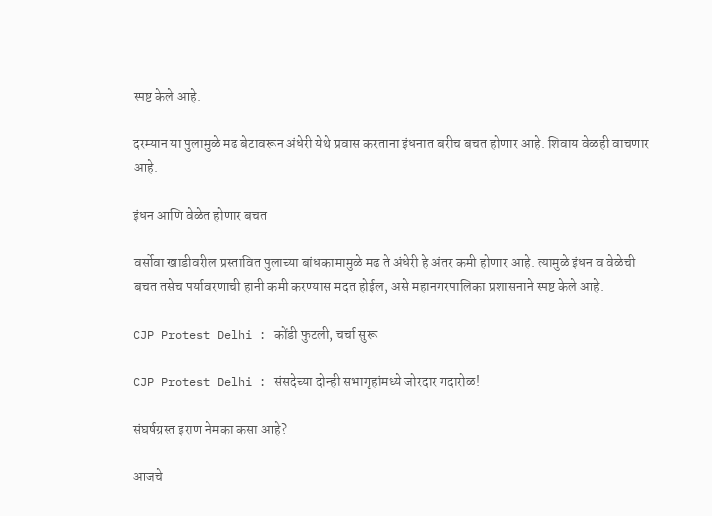स्पष्ट केले आहे.

दरम्यान या पुलामुळे मढ बेटावरून अंधेरी येथे प्रवास करताना इंधनात बरीच बचत होणार आहे. शिवाय वेळही वाचणार आहे.

इंधन आणि वेळेत होणार बचत

वर्सोवा खाडीवरील प्रस्तावित पुलाच्या बांधकामामुळे मढ ते अंधेरी हे अंतर कमी होणार आहे. त्यामुळे इंधन व वेळेची बचत तसेच पर्यावरणाची हानी कमी करण्यास मदत होईल, असे महानगरपालिका प्रशासनाने स्पष्ट केले आहे.

CJP Protest Delhi : कोंडी फुटली, चर्चा सुरू

CJP Protest Delhi : संसदेच्या दोन्ही सभागृहांमध्ये जोरदार गदारोळ!

संघर्षग्रस्त इराण नेमका कसा आहे?

आजचे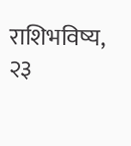राशिभविष्य, २३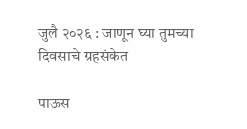जुलै २०२६ : जाणून घ्या तुमच्या दिवसाचे ग्रहसंकेत

पाऊस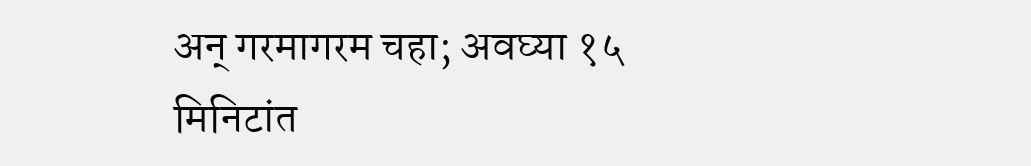अन् गरमागरम चहा; अवघ्या १५ मिनिटांत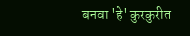बनवा 'हे' कुरकुरीत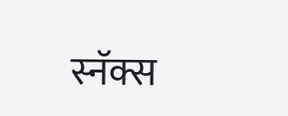स्नॅक्स